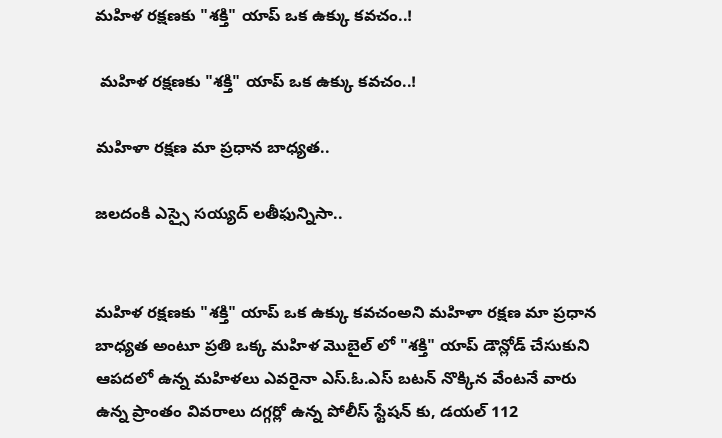మహిళ రక్షణకు "శక్తి" యాప్ ఒక ఉక్కు కవచం..!

 మహిళ రక్షణకు "శక్తి" యాప్ ఒక ఉక్కు కవచం..!

మహిళా రక్షణ మా ప్రధాన బాధ్యత..

జలదంకి ఎస్సై సయ్యద్ లతీఫున్నిసా..


మహిళ రక్షణకు "శక్తి" యాప్ ఒక ఉక్కు కవచంఅని మహిళా రక్షణ మా ప్రధాన బాధ్యత అంటూ ప్రతి ఒక్క మహిళ మొబైల్ లో "శక్తి" యాప్ డౌన్లోడ్ చేసుకుని ఆపదలో ఉన్న మహిళలు ఎవరైనా ఎస్.ఓ.ఎస్ బటన్ నొక్కిన వేంటనే వారు ఉన్న ప్రాంతం వివరాలు దగ్గర్లో ఉన్న పోలీస్ స్టేషన్ కు, డయల్ 112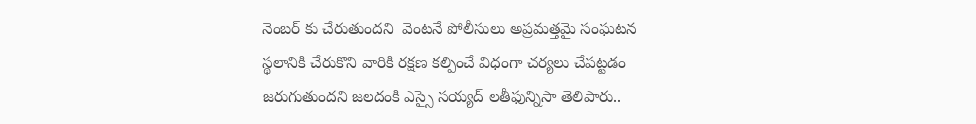నెంబర్ కు చేరుతుందని  వెంటనే పోలీసులు అప్రమత్తమై సంఘటన స్థలానికి చేరుకొని వారికి రక్షణ కల్పించే విధంగా చర్యలు చేపట్టడం జరుగుతుందని జలదంకి ఎస్సై సయ్యద్ లతీఫున్నిసా తెలిపారు..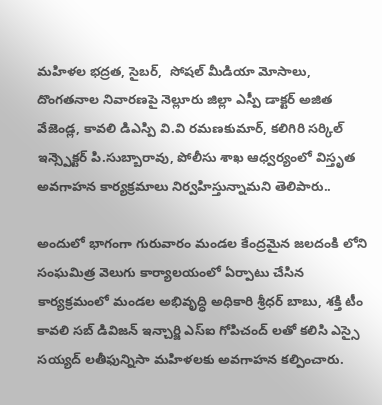మహిళల భద్రత, సైబర్,  సోషల్ మీడియా మోసాలు, దొంగతనాల నివారణపై నెల్లూరు జిల్లా ఎస్పీ డాక్టర్ అజిత వేజెండ్ల, కావలి డిఎస్పి వి.వి రమణకుమార్, కలిగిరి సర్కిల్ ఇన్స్పెక్టర్ పి.సుబ్బారావు, పోలీసు శాఖ ఆధ్వర్యంలో విస్తృత అవగాహన కార్యక్రమాలు నిర్వహిస్తున్నామని తెలిపారు..

అందులో భాగంగా గురువారం మండల కేంద్రమైన జలదంకి లోని  సంఘమిత్ర వెలుగు కార్యాలయంలో ఏర్పాటు చేసిన కార్యక్రమంలో మండల అభివృద్ధి అధికారి శ్రీధర్ బాబు, శక్తి టీం కావలి సబ్ డివిజన్ ఇన్చార్జి ఎస్ఐ గోపిచంద్ లతో కలిసి ఎస్సై సయ్యద్ లతీఫున్నిసా మహిళలకు అవగాహన కల్పించారు.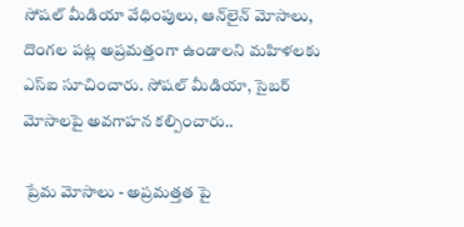సోషల్ మీడియా వేధింపులు, ఆన్‌లైన్ మోసాలు, దొంగల పట్ల అప్రమత్తంగా ఉండాలని మహిళలకు ఎస్ఐ సూచించారు. సోషల్ మీడియా, సైబర్ మోసాలపై అవగాహన కల్పించారు..

 ప్రేమ మోసాలు - అప్రమత్తత పై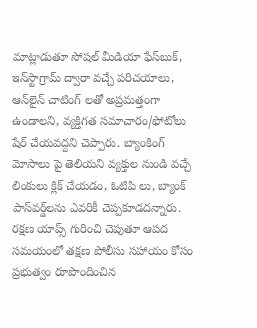మాట్లాడుతూ సోషల్ మీడియా ఫేస్‌బుక్, ఇన్‌స్టాగ్రామ్ ద్వారా వచ్చే పరిచయాలు, ఆన్‌లైన్ చాటింగ్ లతో అప్రమత్తంగా ఉండాలని, వ్యక్తిగత సమాచారం/ఫోటోలు షేర్ చేయవద్దని చెప్పారు. బ్యాంకింగ్ మోసాలు పై తెలియని వ్యక్తుల నుండి వచ్చే లింకులు క్లిక్ చేయడం, ఓటిపి లు, బ్యాంక్ పాస్‌వర్డ్‌లను ఎవరికీ చెప్పకూడదన్నారు. రక్షణ యాప్స్ గురించి చెపుతూ ఆపద సమయంలో తక్షణ పోలీసు సహాయం కోసం ప్రభుత్వం రూపొందించిన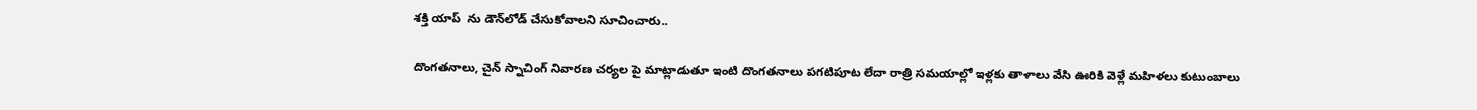శక్తి యాప్  ను డౌన్‌లోడ్ చేసుకోవాలని సూచించారు..

దొంగతనాలు, చైన్ స్నాచింగ్ నివారణ చర్యల పై మాట్లాడుతూ ఇంటి దొంగతనాలు పగటిపూట లేదా రాత్రి సమయాల్లో ఇళ్లకు తాళాలు వేసి ఊరికి వెళ్లే మహిళలు కుటుంబాలు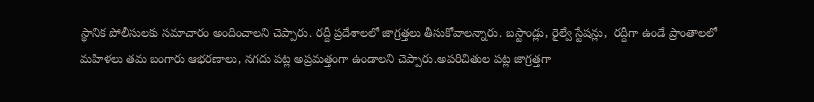స్థానిక పోలీసులకు సమాచారం అందించాలని చెప్పారు. రద్దీ ప్రదేశాలలో జాగ్రత్తలు తీసుకోవాలన్నారు. బస్టాండ్లు, రైల్వే స్టేషన్లు,  రద్దీగా ఉండే ప్రాంతాలలో మహిళలు తమ బంగారు ఆభరణాలు, నగదు పట్ల అప్రమత్తంగా ఉండాలని చెప్పారు.అపరిచితుల పట్ల జాగ్రత్తగా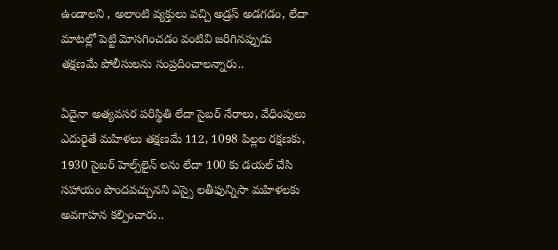ఉండాలని , అలాంటి వ్యక్తులు వచ్చి అడ్రస్ అడగడం, లేదా మాటల్లో పెట్టి మోసగించడం వంటివి జరిగినప్పుడు తక్షణమే పోలీసులను సంప్రదించాలన్నారు..

ఏదైనా అత్యవసర పరిస్థితి లేదా సైబర్ నేరాలు, వేధింపులు ఎదురైతే మహిళలు తక్షణమే 112, 1098 పిల్లల రక్షణకు, 1930 సైబర్ హెల్ప్‌లైన్ లను లేదా 100 కు డయల్ చేసి సహాయం పొందవచ్చునని ఎస్సై లతీఫున్నిసా మహిళలకు అవగాహన కల్పించారు..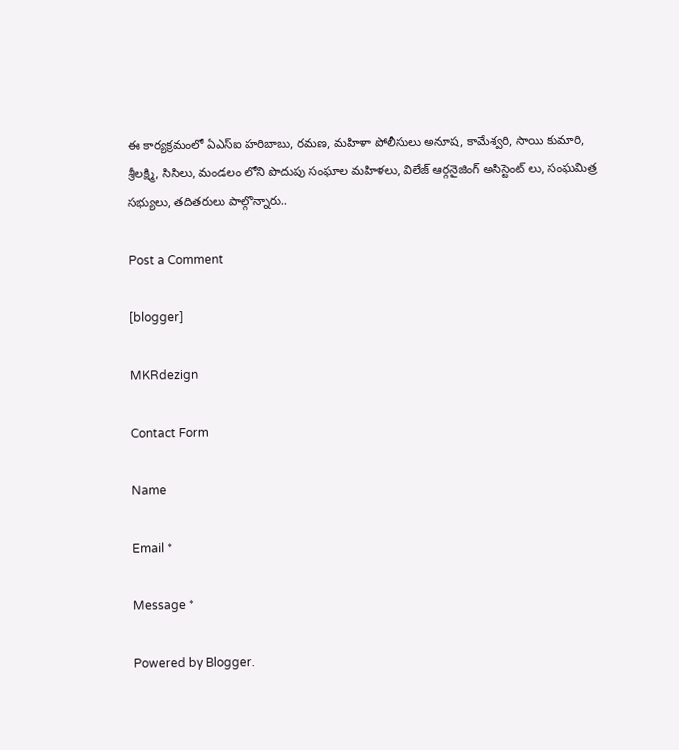ఈ కార్యక్రమంలో ఏఎస్ఐ హరిబాబు, రమణ, మహిళా పోలీసులు అనూష, కామేశ్వరి, సాయి కుమారి, శ్రీలక్ష్మి, సిసిలు, మండలం లోని పొదుపు సంఘాల మహిళలు, విలేజ్ ఆర్గనైజింగ్ అసిస్టెంట్ లు, సంఘమిత్ర సభ్యులు, తదితరులు పాల్గొన్నారు..

Post a Comment

[blogger]

MKRdezign

Contact Form

Name

Email *

Message *

Powered by Blogger.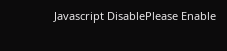Javascript DisablePlease Enable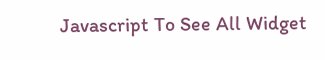Javascript To See All Widget